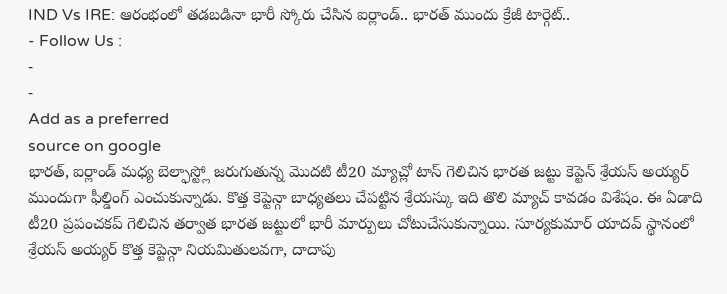IND Vs IRE: ఆరంభంలో తడబడినా భారీ స్కోరు చేసిన ఐర్లాండ్.. భారత్ ముందు క్రేజీ టార్గెట్..
- Follow Us :
-
-
Add as a preferred
source on google
భారత్, ఐర్లాండ్ మధ్య బెల్ఫాస్ట్లో జరుగుతున్న మొదటి టీ20 మ్యాచ్లో టాస్ గెలిచిన భారత జట్టు కెప్టెన్ శ్రేయస్ అయ్యర్ ముందుగా ఫీల్డింగ్ ఎంచుకున్నాడు. కొత్త కెప్టెన్గా బాధ్యతలు చేపట్టిన శ్రేయస్కు ఇది తొలి మ్యాచ్ కావడం విశేషం. ఈ ఏడాది టీ20 ప్రపంచకప్ గెలిచిన తర్వాత భారత జట్టులో భారీ మార్పులు చోటుచేసుకున్నాయి. సూర్యకుమార్ యాదవ్ స్థానంలో శ్రేయస్ అయ్యర్ కొత్త కెప్టెన్గా నియమితులవగా, దాదాపు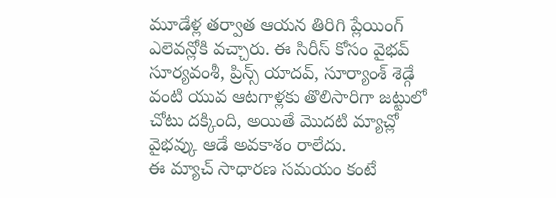మూడేళ్ల తర్వాత ఆయన తిరిగి ప్లేయింగ్ ఎలెవన్లోకి వచ్చారు. ఈ సిరీస్ కోసం వైభవ్ సూర్యవంశీ, ప్రిన్స్ యాదవ్, సూర్యాంశ్ శెడ్గే వంటి యువ ఆటగాళ్లకు తొలిసారిగా జట్టులో చోటు దక్కింది, అయితే మొదటి మ్యాచ్లో వైభవ్కు ఆడే అవకాశం రాలేదు.
ఈ మ్యాచ్ సాధారణ సమయం కంటే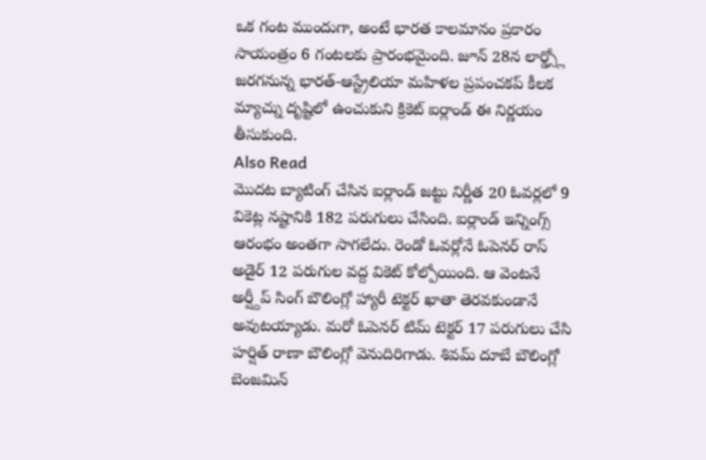ఒక గంట ముందుగా, అంటే భారత కాలమానం ప్రకారం సాయంత్రం 6 గంటలకు ప్రారంభమైంది. జూన్ 28న లార్డ్స్లో జరగనున్న భారత్-ఆస్ట్రేలియా మహిళల ప్రపంచకప్ కీలక మ్యాచ్ను దృష్టిలో ఉంచుకుని క్రికెట్ ఐర్లాండ్ ఈ నిర్ణయం తీసుకుంది.
Also Read
మొదట బ్యాటింగ్ చేసిన ఐర్లాండ్ జట్టు నిర్ణీత 20 ఓవర్లలో 9 వికెట్ల నష్టానికి 182 పరుగులు చేసింది. ఐర్లాండ్ ఇన్నింగ్స్ ఆరంభం అంతగా సాగలేదు. రెండో ఓవర్లోనే ఓపెనర్ రాస్ అడైర్ 12 పరుగుల వద్ద వికెట్ కోల్పోయింది. ఆ వెంటనే అర్ష్దీప్ సింగ్ బౌలింగ్లో హ్యారీ టెక్టర్ ఖాతా తెరవకుండానే అవుటయ్యాడు. మరో ఓపెనర్ టిమ్ టెక్టర్ 17 పరుగులు చేసి హర్షిత్ రాణా బౌలింగ్లో వెనుదిరిగాడు. శివమ్ దూబే బౌలింగ్లో బెంజమిన్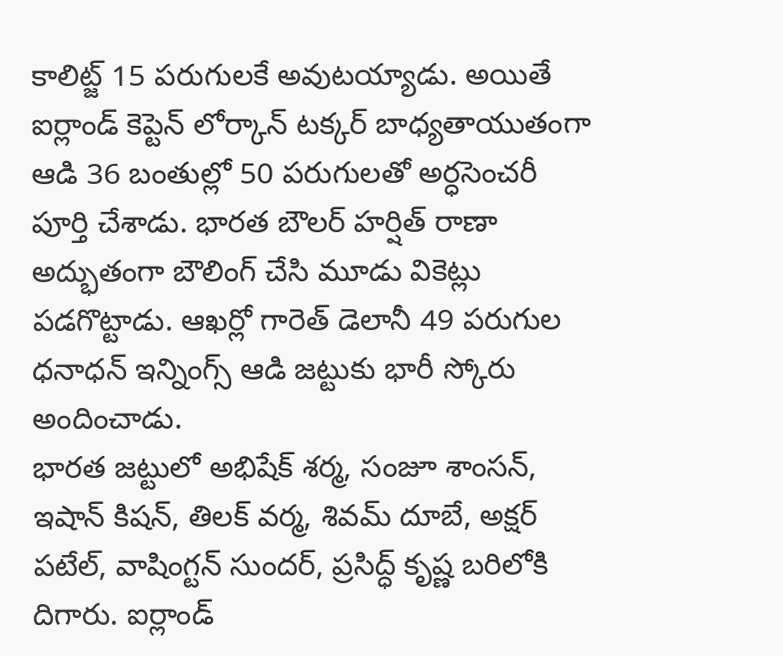కాలిట్జ్ 15 పరుగులకే అవుటయ్యాడు. అయితే ఐర్లాండ్ కెప్టెన్ లోర్కాన్ టక్కర్ బాధ్యతాయుతంగా ఆడి 36 బంతుల్లో 50 పరుగులతో అర్ధసెంచరీ పూర్తి చేశాడు. భారత బౌలర్ హర్షిత్ రాణా అద్భుతంగా బౌలింగ్ చేసి మూడు వికెట్లు పడగొట్టాడు. ఆఖర్లో గారెత్ డెలానీ 49 పరుగుల ధనాధన్ ఇన్నింగ్స్ ఆడి జట్టుకు భారీ స్కోరు అందించాడు.
భారత జట్టులో అభిషేక్ శర్మ, సంజూ శాంసన్, ఇషాన్ కిషన్, తిలక్ వర్మ, శివమ్ దూబే, అక్షర్ పటేల్, వాషింగ్టన్ సుందర్, ప్రసిద్ధ్ కృష్ణ బరిలోకి దిగారు. ఐర్లాండ్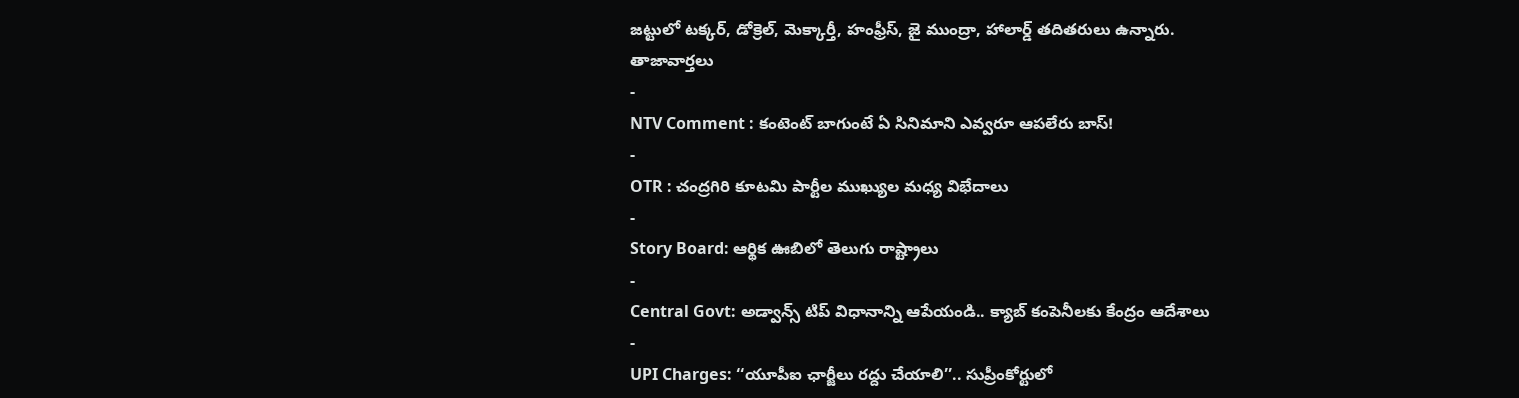జట్టులో టక్కర్, డోక్రెల్, మెక్కార్తీ, హంఫ్రీస్, జై ముంద్రా, హాలార్డ్ తదితరులు ఉన్నారు.
తాజావార్తలు
-
NTV Comment : కంటెంట్ బాగుంటే ఏ సినిమాని ఎవ్వరూ ఆపలేరు బాస్!
-
OTR : చంద్రగిరి కూటమి పార్టీల ముఖ్యుల మధ్య విభేదాలు
-
Story Board: ఆర్థిక ఊబిలో తెలుగు రాష్ట్రాలు
-
Central Govt: అడ్వాన్స్ టిప్ విధానాన్ని ఆపేయండి.. క్యాబ్ కంపెనీలకు కేంద్రం ఆదేశాలు
-
UPI Charges: ‘‘యూపీఐ ఛార్జీలు రద్దు చేయాలి’’.. సుప్రీంకోర్టులో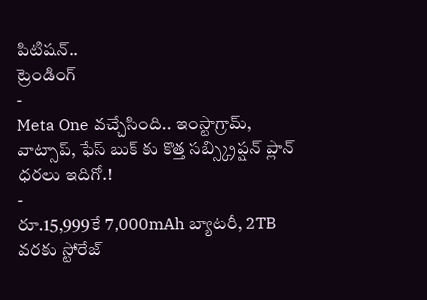పిటిషన్..
ట్రెండింగ్
-
Meta One వచ్చేసింది.. ఇంస్టాగ్రామ్, వాట్సాప్, ఫేస్ బుక్ కు కొత్త సబ్స్క్రిప్షన్ ప్లాన్ ధరలు ఇదిగో.!
-
రూ.15,999కే 7,000mAh బ్యాటరీ, 2TB వరకు స్టోరేజ్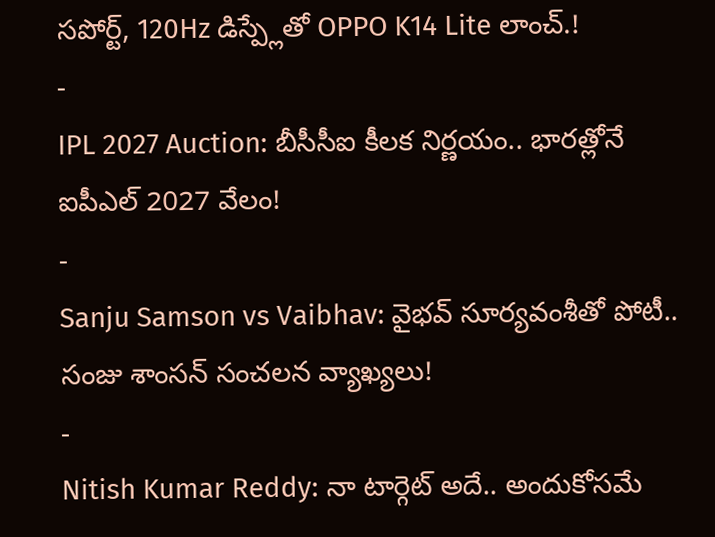సపోర్ట్, 120Hz డిస్ప్లేతో OPPO K14 Lite లాంచ్.!
-
IPL 2027 Auction: బీసీసీఐ కీలక నిర్ణయం.. భారత్లోనే ఐపీఎల్ 2027 వేలం!
-
Sanju Samson vs Vaibhav: వైభవ్ సూర్యవంశీతో పోటీ.. సంజు శాంసన్ సంచలన వ్యాఖ్యలు!
-
Nitish Kumar Reddy: నా టార్గెట్ అదే.. అందుకోసమే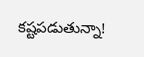కష్టపడుతున్నా!